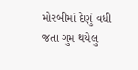મોરબીમાં દેણું વધી જતા ગુમ થયેલુ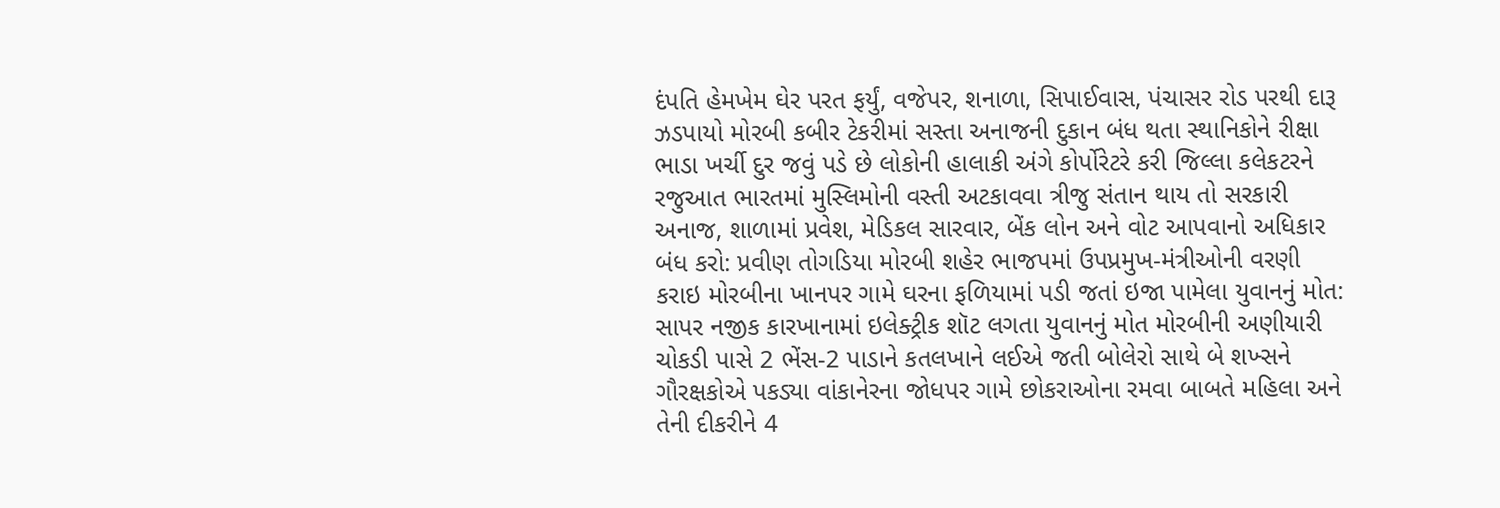દંપતિ હેમખેમ ઘેર પરત ફર્યું, વજેપર, શનાળા, સિપાઈવાસ, પંચાસર રોડ પરથી દારૂ ઝડપાયો મોરબી કબીર ટેકરીમાં સસ્તા અનાજની દુકાન બંધ થતા સ્થાનિકોને રીક્ષા ભાડા ખર્ચી દુર જવું પડે છે લોકોની હાલાકી અંગે કોર્પોરેટરે કરી જિલ્લા કલેકટરને રજુઆત ભારતમાં મુસ્લિમોની વસ્તી અટકાવવા ત્રીજુ સંતાન થાય તો સરકારી અનાજ, શાળામાં પ્રવેશ, મેડિકલ સારવાર, બેંક લોન અને વોટ આપવાનો અધિકાર બંધ કરો: પ્રવીણ તોગડિયા મોરબી શહેર ભાજપમાં ઉપપ્રમુખ-મંત્રીઓની વરણી કરાઇ મોરબીના ખાનપર ગામે ઘરના ફળિયામાં પડી જતાં ઇજા પામેલા યુવાનનું મોત: સાપર નજીક કારખાનામાં ઇલેક્ટ્રીક શૉટ લગતા યુવાનનું મોત મોરબીની અણીયારી ચોકડી પાસે 2 ભેંસ-2 પાડાને કતલખાને લઈએ જતી બોલેરો સાથે બે શખ્સને ગૌરક્ષકોએ પકડ્યા વાંકાનેરના જોધપર ગામે છોકરાઓના રમવા બાબતે મહિલા અને તેની દીકરીને 4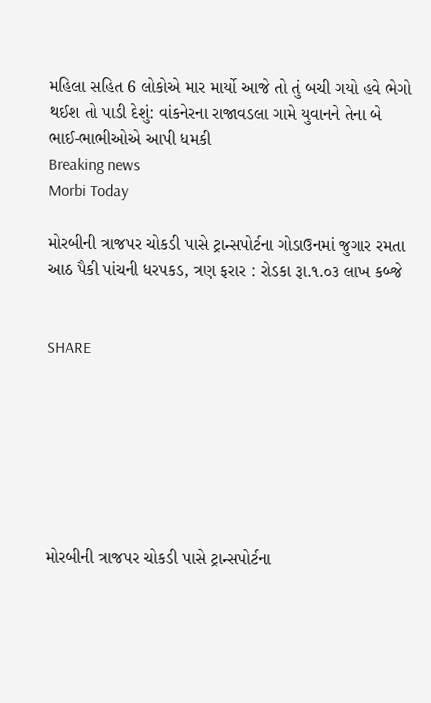મહિલા સહિત 6 લોકોએ માર માર્યો આજે તો તું બચી ગયો હવે ભેગો થઈશ તો પાડી દેશું: વાંકનેરના રાજાવડલા ગામે યુવાનને તેના બે ભાઈ-ભાભીઓએ આપી ધમકી
Breaking news
Morbi Today

મોરબીની ત્રાજપર ચોકડી પાસે ટ્રાન્સપોર્ટના ગોડાઉનમાં જુગાર રમતા આઠ પૈકી પાંચની ધરપકડ, ત્રણ ફરાર : રોડકા રૂા.૧.૦૩ લાખ કબ્જે


SHARE







મોરબીની ત્રાજપર ચોકડી પાસે ટ્રાન્સપોર્ટના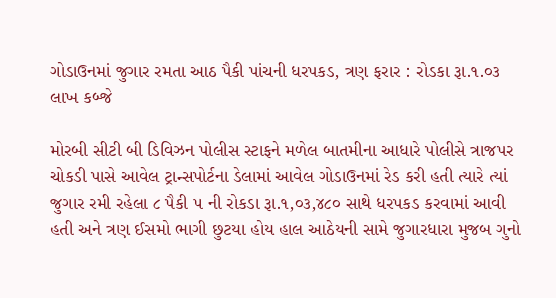ગોડાઉનમાં જુગાર રમતા આઠ પૈકી પાંચની ધરપકડ, ત્રણ ફરાર : રોડકા રૂા.૧.૦૩ લાખ કબ્જે

મોરબી સીટી બી ડિવિઝન પોલીસ સ્ટાફને મળેલ બાતમીના આધારે પોલીસે ત્રાજપર ચોકડી પાસે આવેલ ટ્રાન્સપોર્ટના ડેલામાં આવેલ ગોડાઉનમાં રેડ કરી હતી ત્યારે ત્યાં જુગાર રમી રહેલા ૮ પૈકી ૫ ની રોકડા રૂા.૧,૦૩,૪૮૦ સાથે ધરપકડ કરવામાં આવી હતી અને ત્રણ ઈસમો ભાગી છુટયા હોય હાલ આઠેયની સામે જુગારધારા મુજબ ગુનો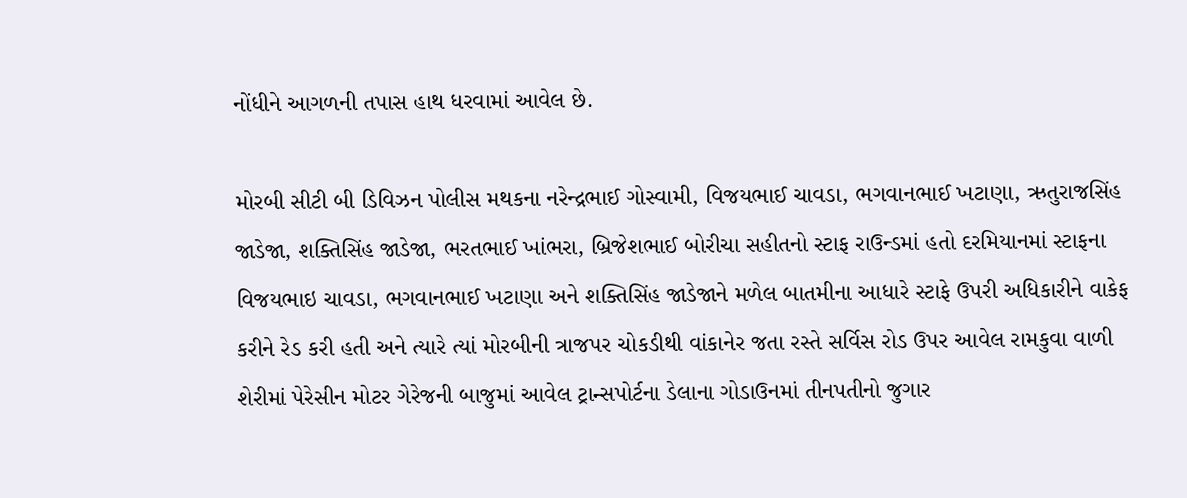નોંધીને આગળની તપાસ હાથ ધરવામાં આવેલ છે.

મોરબી સીટી બી ડિવિઝન પોલીસ મથકના નરેન્દ્રભાઈ ગોસ્વામી, વિજયભાઈ ચાવડા, ભગવાનભાઈ ખટાણા, ઋતુરાજસિંહ જાડેજા, શક્તિસિંહ જાડેજા, ભરતભાઈ ખાંભરા, બ્રિજેશભાઈ બોરીચા સહીતનો સ્ટાફ રાઉન્ડમાં હતો દરમિયાનમાં સ્ટાફના વિજયભાઇ ચાવડા, ભગવાનભાઈ ખટાણા અને શક્તિસિંહ જાડેજાને મળેલ બાતમીના આધારે સ્ટાફે ઉપરી અધિકારીને વાકેફ કરીને રેડ કરી હતી અને ત્યારે ત્યાં મોરબીની ત્રાજપર ચોકડીથી વાંકાનેર જતા રસ્તે સર્વિસ રોડ ઉપર આવેલ રામકુવા વાળી શેરીમાં પેરેસીન મોટર ગેરેજની બાજુમાં આવેલ ટ્રાન્સપોર્ટના ડેલાના ગોડાઉનમાં તીનપતીનો જુગાર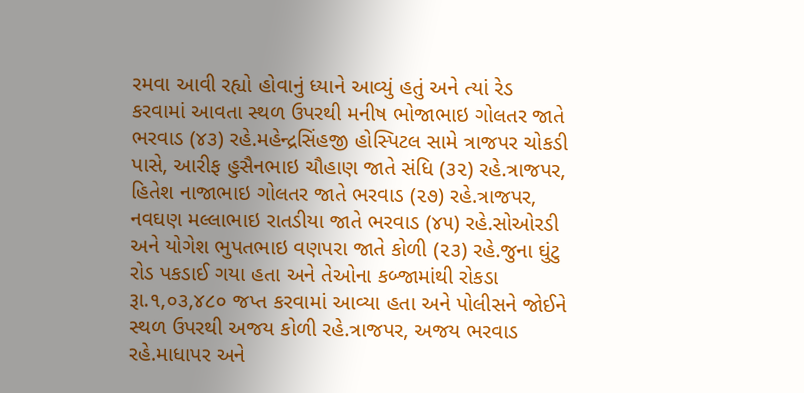રમવા આવી રહ્યો હોવાનું ધ્યાને આવ્યું હતું અને ત્યાં રેડ કરવામાં આવતા સ્થળ ઉપરથી મનીષ ભોજાભાઇ ગોલતર જાતે ભરવાડ (૪૩) રહે.મહેન્દ્રસિંહજી હોસ્પિટલ સામે ત્રાજપર ચોકડી પાસે, આરીફ હુસૈનભાઇ ચૌહાણ જાતે સંધિ (૩૨) રહે.ત્રાજપર, હિતેશ નાજાભાઇ ગોલતર જાતે ભરવાડ (૨૭) રહે.ત્રાજપર, નવઘણ મલ્લાભાઇ રાતડીયા જાતે ભરવાડ (૪૫) રહે.સોઓરડી અને યોગેશ ભુપતભાઇ વણપરા જાતે કોળી (૨૩) રહે.જુના ઘુંટુ રોડ પકડાઈ ગયા હતા અને તેઓના કબ્જામાંથી રોકડા રૂા.૧,૦૩,૪૮૦ જપ્ત કરવામાં આવ્યા હતા અને પોલીસને જોઈને સ્થળ ઉપરથી અજય કોળી રહે.ત્રાજપર, અજય ભરવાડ રહે.માધાપર અને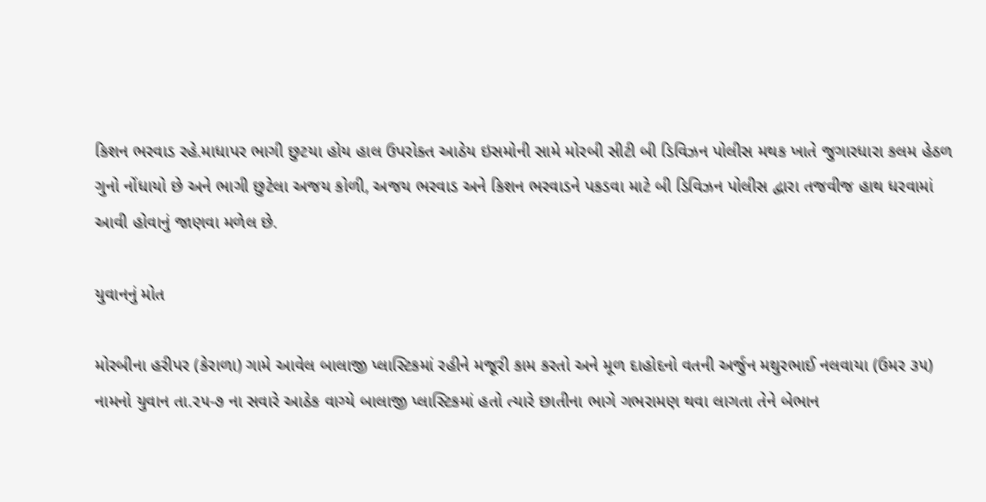કિશન ભરવાડ રહે.માધાપર ભાગી છુટયા હોય હાલ ઉપરોક્ત આઠેય ઇસમોની સામે મોરબી સીટી બી ડિવિઝન પોલીસ મથક ખાતે જુગારધારા કલમ હેઠળ ગુનો નોંધાયો છે અને ભાગી છુટેલા અજય કોળી, અજય ભરવાડ અને કિશન ભરવાડને પકડવા માટે બી ડિવિઝન પોલીસ દ્વારા તજવીજ હાથ ધરવામાં આવી હોવાનું જાણવા મળેલ છે.

યુવાનનું મોત

મોરબીના હરીપર (કેરાળા) ગામે આવેલ બાલાજી પ્લાસ્ટિકમાં રહીને મજૂરી કામ કરતો અને મૂળ દાહોદનો વતની અર્જુન મથુરભાઈ નલવાયા (ઉમર ૩૫) નામનો યુવાન તા.૨૫-૭ ના સવારે આઠેક વાગ્યે બાલાજી પ્લાસ્ટિકમાં હતો ત્યારે છાતીના ભાગે ગભરામણ થવા લાગતા તેને બેભાન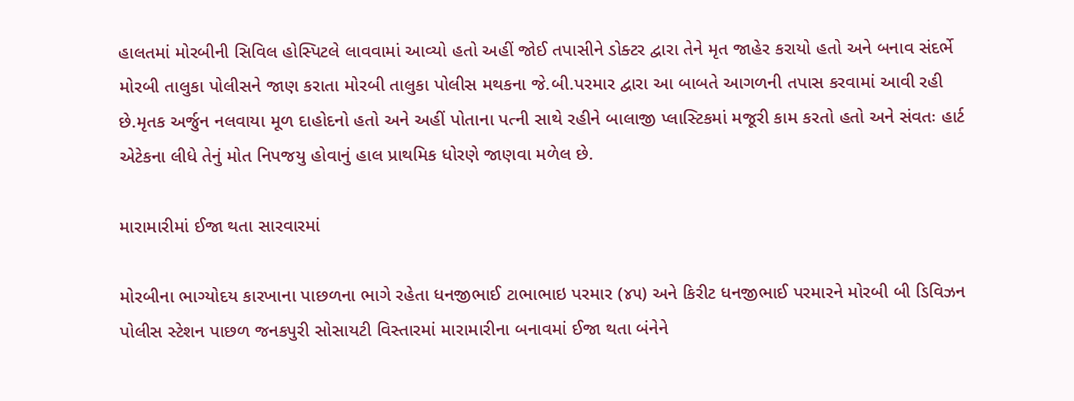હાલતમાં મોરબીની સિવિલ હોસ્પિટલે લાવવામાં આવ્યો હતો અહીં જોઈ તપાસીને ડોક્ટર દ્વારા તેને મૃત જાહેર કરાયો હતો અને બનાવ સંદર્ભે મોરબી તાલુકા પોલીસને જાણ કરાતા મોરબી તાલુકા પોલીસ મથકના જે.બી.પરમાર દ્વારા આ બાબતે આગળની તપાસ કરવામાં આવી રહી છે.મૃતક અર્જુન નલવાયા મૂળ દાહોદનો હતો અને અહીં પોતાના પત્ની સાથે રહીને બાલાજી પ્લાસ્ટિકમાં મજૂરી કામ કરતો હતો અને સંવતઃ હાર્ટ એટેકના લીધે તેનું મોત નિપજયુ હોવાનું હાલ પ્રાથમિક ધોરણે જાણવા મળેલ છે.

મારામારીમાં ઈજા થતા સારવારમાં

મોરબીના ભાગ્યોદય કારખાના પાછળના ભાગે રહેતા ધનજીભાઈ ટાભાભાઇ પરમાર (૪૫) અને કિરીટ ધનજીભાઈ પરમારને મોરબી બી ડિવિઝન પોલીસ સ્ટેશન પાછળ જનકપુરી સોસાયટી વિસ્તારમાં મારામારીના બનાવમાં ઈજા થતા બંનેને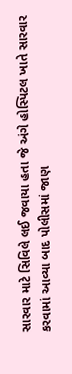સારવાર માટે સિવિલે લઈ જવાયા હતા જે અંગે હોસ્પિટલ ખાતે સારવાર કરવામાં આવ્યા બાદ પોલીસમાં જાણ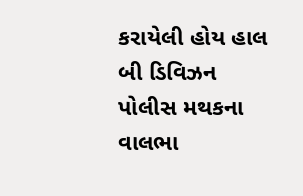કરાયેલી હોય હાલ બી ડિવિઝન પોલીસ મથકના વાલભા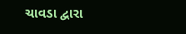ચાવડા દ્વારા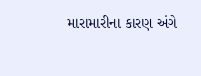મારામારીના કારણ અંગે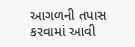આગળની તપાસ કરવામાં આવી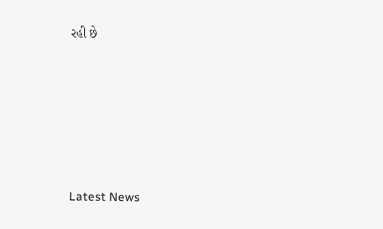રહી છે






Latest News